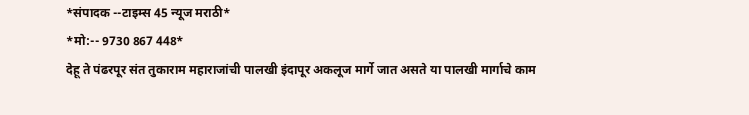*संपादक --टाइम्स 45 न्यूज मराठी*
*मो:-- 9730 867 448*
देहू ते पंढरपूर संत तुकाराम महाराजांची पालखी इंदापूर अकलूज मार्गे जात असते या पालखी मार्गाचे काम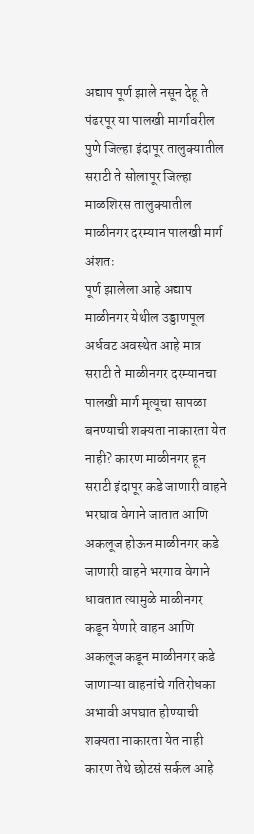अद्याप पूर्ण झाले नसून देहू ते पंढरपूर या पालखी मार्गावरील पुणे जिल्हा इंदापूर तालुक्यातील सराटी ते सोलापूर जिल्हा माळशिरस तालुक्यातील माळीनगर दरम्यान पालखी मार्ग अंशतः
पूर्ण झालेला आहे अद्याप माळीनगर येथील उड्डाणपूल अर्धवट अवस्थेत आहे मात्र सराटी ते माळीनगर दरम्यानचा पालखी मार्ग मृत्यूचा सापळा बनण्याची शक्यता नाकारता येत नाही? कारण माळीनगर हून सराटी इंदापूर कडे जाणारी वाहने भरघाव वेगाने जातात आणि अकलूज होऊन माळीनगर कडे जाणारी वाहने भरगाव वेगाने धावतात त्यामुळे माळीनगर कडून येणारे वाहन आणि अकलूज कडून माळीनगर कडे जाणाऱ्या वाहनांचे गतिरोधका अभावी अपघात होण्याची शक्यता नाकारता येत नाही कारण तेथे छोटसं सर्कल आहे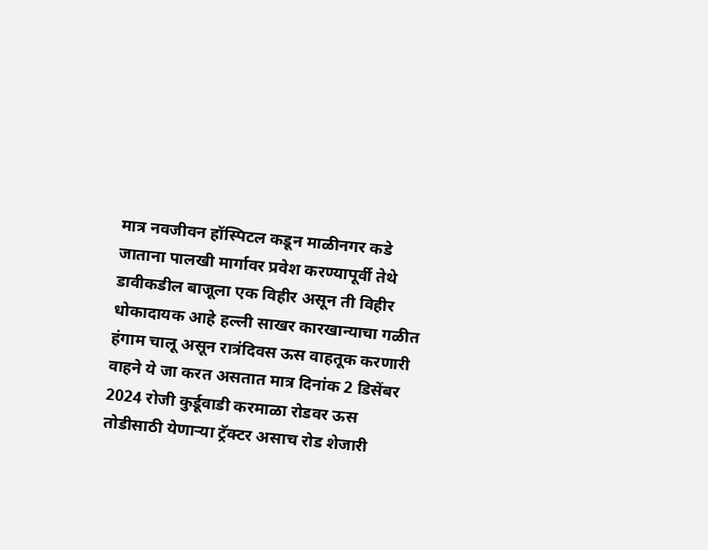मात्र नवजीवन हॉस्पिटल कडून माळीनगर कडे जाताना पालखी मार्गावर प्रवेश करण्यापूर्वी तेथे डावीकडील बाजूला एक विहीर असून ती विहीर धोकादायक आहे हल्ली साखर कारखान्याचा गळीत हंगाम चालू असून रात्रंदिवस ऊस वाहतूक करणारी वाहने ये जा करत असतात मात्र दिनांक 2 डिसेंबर 2024 रोजी कुर्डूवाडी करमाळा रोडवर ऊस तोडीसाठी येणाऱ्या ट्रॅक्टर असाच रोड शेजारी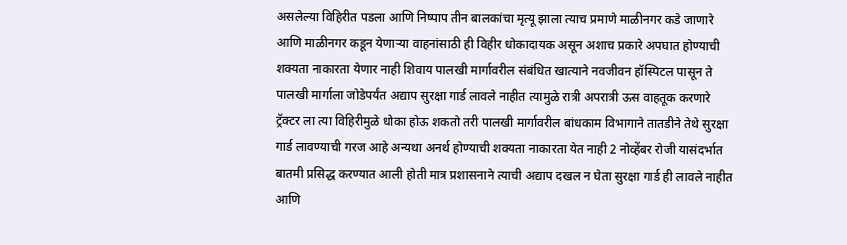असलेल्या विहिरीत पडला आणि निष्पाप तीन बालकांचा मृत्यू झाला त्याच प्रमाणे माळीनगर कडे जाणारे आणि माळीनगर कडून येणाऱ्या वाहनांसाठी ही विहीर धोकादायक असून अशाच प्रकारे अपघात होण्याची शक्यता नाकारता येणार नाही शिवाय पालखी मार्गावरील संबंधित खात्याने नवजीवन हॉस्पिटल पासून ते पालखी मार्गाला जोडेपर्यंत अद्याप सुरक्षा गार्ड लावले नाहीत त्यामुळे रात्री अपरात्री ऊस वाहतूक करणारे ट्रॅक्टर ला त्या विहिरीमुळे धोका होऊ शकतो तरी पालखी मार्गावरील बांधकाम विभागाने तातडीने तेथे सुरक्षा गार्ड लावण्याची गरज आहे अन्यथा अनर्थ होण्याची शक्यता नाकारता येत नाही 2 नोव्हेंबर रोजी यासंदर्भात बातमी प्रसिद्ध करण्यात आली होती मात्र प्रशासनाने त्याची अद्याप दखल न घेता सुरक्षा गार्ड ही लावले नाहीत आणि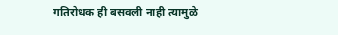गतिरोधक ही बसवली नाही त्यामुळे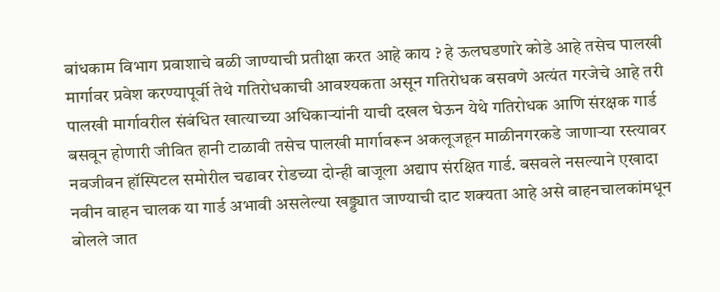बांधकाम विभाग प्रवाशाचे बळी जाण्याची प्रतीक्षा करत आहे काय ? हे ऊलघडणारे कोडे आहे तसेच पालखी मार्गावर प्रवेश करण्यापूर्वी तेथे गतिरोधकाची आवश्यकता असून गतिरोधक बसवणे अत्यंत गरजेचे आहे तरी पालखी मार्गावरील संबंधित खात्याच्या अधिकाऱ्यांनी याची दखल घेऊन येथे गतिरोधक आणि संरक्षक गार्ड बसवून होणारी जीवित हानी टाळावी तसेच पालखी मार्गावरून अकलूजहून माळीनगरकडे जाणाऱ्या रस्त्यावर नवजीवन हॉस्पिटल समोरील चढावर रोडच्या दोन्ही बाजूला अद्याप संरक्षित गार्ड. बसवले नसल्याने एखादा नवीन वाहन चालक या गार्ड अभावी असलेल्या खड्ड्यात जाण्याची दाट शक्यता आहे असे वाहनचालकांमधून बोलले जात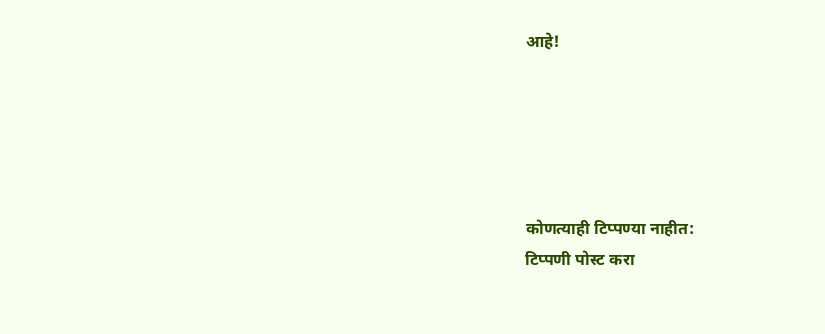आहे!





कोणत्याही टिप्पण्या नाहीत:
टिप्पणी पोस्ट करा